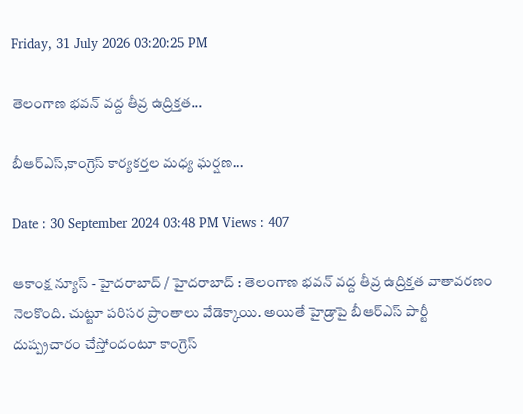Friday, 31 July 2026 03:20:25 PM

తెలంగాణ భవన్ వద్ద తీవ్ర ఉద్రిక్తత...

బీఆర్ఎస్,కాంగ్రెస్ కార్యకర్తల మధ్య ఘర్షణ...

Date : 30 September 2024 03:48 PM Views : 407

ఆకాంక్ష న్యూస్ - హైదరాబాద్ / హైదరాబాద్ : తెలంగాణ భవన్ వద్ద తీవ్ర ఉద్రిక్తత వాతావరణం నెలకొంది. చుట్టూ పరిసర ప్రాంతాలు వేడెక్కాయి. అయితే హైడ్రాపై బీఆర్ఎస్ పార్టీ దుష్ప్రచారం చేస్తోందంటూ కాంగ్రెస్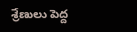శ్రేణులు పెద్ద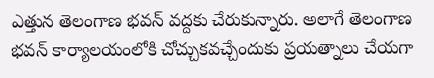ఎత్తున తెలంగాణ భవన్ వద్దకు చేరుకున్నారు. అలాగే తెలంగాణ భవన్ కార్యాలయంలోకి చోచ్చుకవచ్చేందుకు ప్రయత్నాలు చేయగా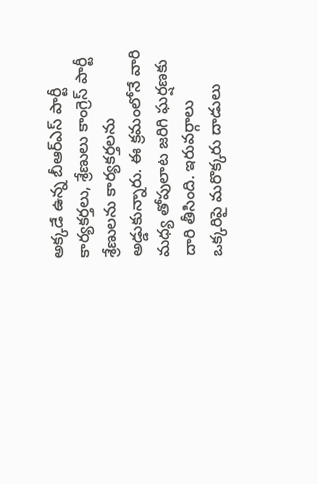అక్కడే ఉన్న బీఆర్ఎస్ పార్టీ కార్యకర్తలు, శ్రేణులు కాంగ్రెస్ పార్టీ శ్రేణులను కార్యకర్తలను అడ్డుకున్నారు. ఈ క్రమంలోనే వారి మధ్య తోపులాట జరిగి ఘర్షణకు దారి తీసింది. ఇరువర్గాలు ఒక్కరిపై మరొక్కరు దాడులు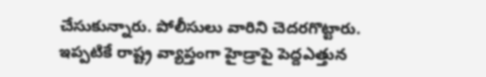చేసుకున్నారు. పోలీసులు వారిని చెదరగొట్టారు. ఇప్పటికే రాష్ట్ర వ్యాప్తంగా హైడ్రాపై పెద్దఎత్తున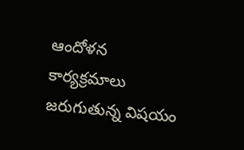ఆందోళన కార్యక్రమాలు జరుగుతున్న విషయం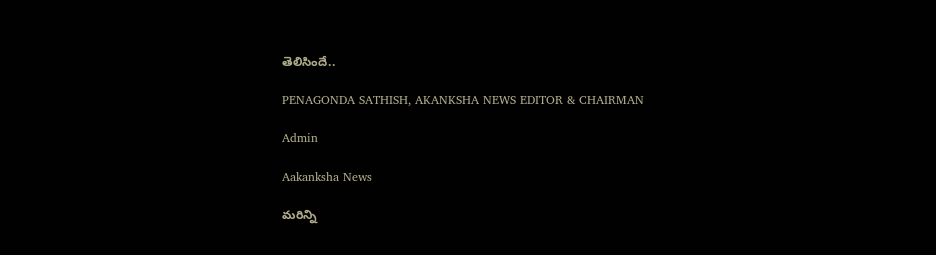తెలిసిందే..

PENAGONDA SATHISH, AKANKSHA NEWS EDITOR & CHAIRMAN

Admin

Aakanksha News

మరిన్ని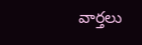వార్తలు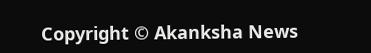Copyright © Akanksha News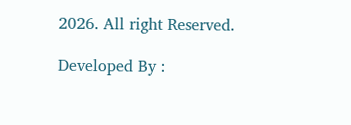2026. All right Reserved.

Developed By :